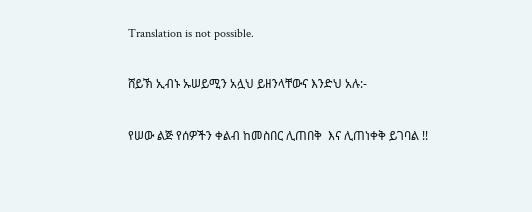Translation is not possible.

ሸይኽ ኢብኑ ኡሠይሚን አሏህ ይዘንላቸውና እንድህ አሉ:-

የሠው ልጅ የሰዎችን ቀልብ ከመስበር ሊጠበቅ  እና ሊጠነቀቅ ይገባል !!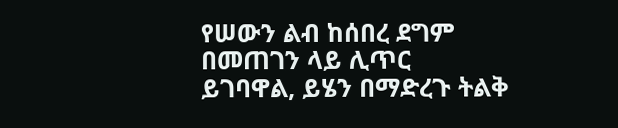የሠውን ልብ ከሰበረ ደግም በመጠገን ላይ ሊጥር ይገባዋል, ይሄን በማድረጉ ትልቅ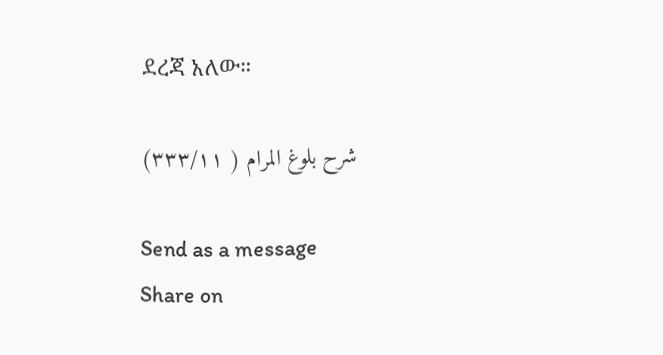ደረጃ አለው።

شرح بلوغ المرام ( ٣٣٣/١١)

Send as a message
Share on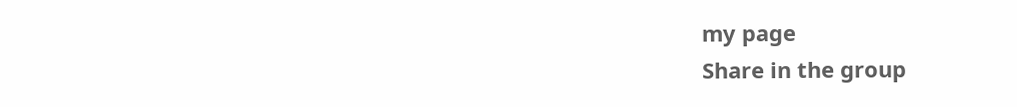my page
Share in the group